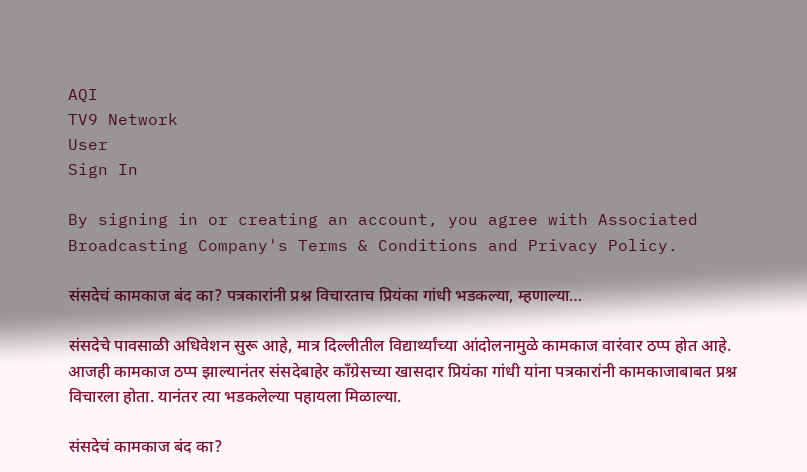AQI
TV9 Network
User
Sign In

By signing in or creating an account, you agree with Associated Broadcasting Company's Terms & Conditions and Privacy Policy.

संसदेचं कामकाज बंद का? पत्रकारांनी प्रश्न विचारताच प्रियंका गांधी भडकल्या, म्हणाल्या…

संसदेचे पावसाळी अधिवेशन सुरू आहे, मात्र दिल्लीतील विद्यार्थ्यांच्या आंदोलनामुळे कामकाज वारंवार ठप्प होत आहे. आजही कामकाज ठप्प झाल्यानंतर संसदेबाहेर काँग्रेसच्या खासदार प्रियंका गांधी यांना पत्रकारांनी कामकाजाबाबत प्रश्न विचारला होता. यानंतर त्या भडकलेल्या पहायला मिळाल्या.

संसदेचं कामकाज बंद का?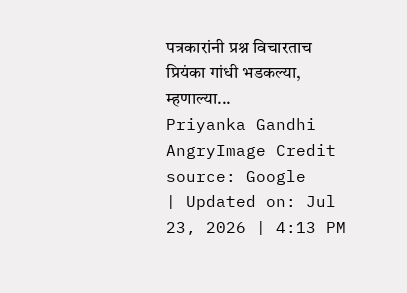पत्रकारांनी प्रश्न विचारताच प्रियंका गांधी भडकल्या, म्हणाल्या...
Priyanka Gandhi AngryImage Credit source: Google
| Updated on: Jul 23, 2026 | 4:13 PM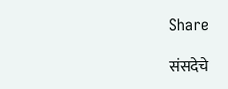Share

संसदेचे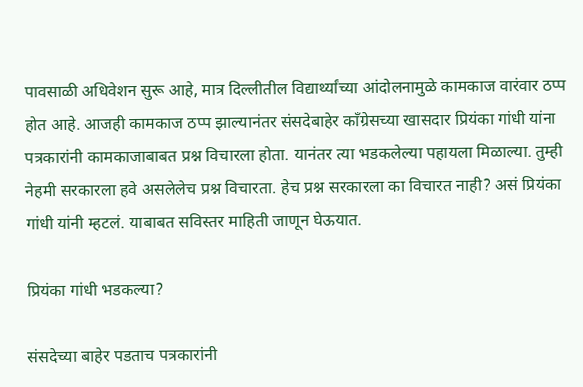पावसाळी अधिवेशन सुरू आहे, मात्र दिल्लीतील विद्यार्थ्यांच्या आंदोलनामुळे कामकाज वारंवार ठप्प होत आहे. आजही कामकाज ठप्प झाल्यानंतर संसदेबाहेर काँग्रेसच्या खासदार प्रियंका गांधी यांना पत्रकारांनी कामकाजाबाबत प्रश्न विचारला होता. यानंतर त्या भडकलेल्या पहायला मिळाल्या. तुम्ही नेहमी सरकारला हवे असलेलेच प्रश्न विचारता. हेच प्रश्न सरकारला का विचारत नाही? असं प्रियंका गांधी यांनी म्हटलं. याबाबत सविस्तर माहिती जाणून घेऊयात.

प्रियंका गांधी भडकल्या?

संसदेच्या बाहेर पडताच पत्रकारांनी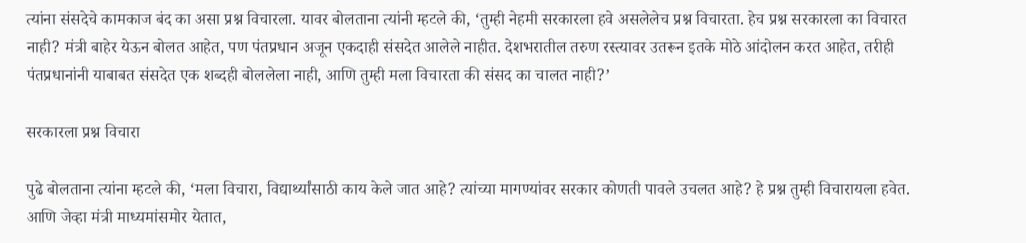त्यांना संसदेचे कामकाज बंद का असा प्रश्न विचारला. यावर बोलताना त्यांनी म्हटले की, ‘तुम्ही नेहमी सरकारला हवे असलेलेच प्रश्न विचारता. हेच प्रश्न सरकारला का विचारत नाही? मंत्री बाहेर येऊन बोलत आहेत, पण पंतप्रधान अजून एकदाही संसदेत आलेले नाहीत. देशभरातील तरुण रस्त्यावर उतरून इतके मोठे आंदोलन करत आहेत, तरीही पंतप्रधानांनी याबाबत संसदेत एक शब्दही बोललेला नाही, आणि तुम्ही मला विचारता की संसद का चालत नाही?’

सरकारला प्रश्न विचारा

पुढे बोलताना त्यांना म्हटले की, ‘मला विचारा, विद्यार्थ्यांसाठी काय केले जात आहे? त्यांच्या मागण्यांवर सरकार कोणती पावले उचलत आहे? हे प्रश्न तुम्ही विचारायला हवेत. आणि जेव्हा मंत्री माध्यमांसमोर येतात,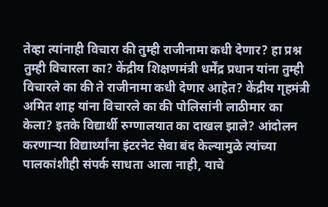तेव्हा त्यांनाही विचारा की तुम्ही राजीनामा कधी देणार? हा प्रश्न तुम्ही विचारला का? केंद्रीय शिक्षणमंत्री धर्मेंद्र प्रधान यांना तुम्ही विचारले का की ते राजीनामा कधी देणार आहेत? केंद्रीय गृहमंत्री अमित शाह यांना विचारले का की पोलिसांनी लाठीमार का केला? इतके विद्यार्थी रुग्णालयात का दाखल झाले? आंदोलन करणाऱ्या विद्यार्थ्यांना इंटरनेट सेवा बंद केल्यामुळे त्यांच्या पालकांशीही संपर्क साधता आला नाही, याचे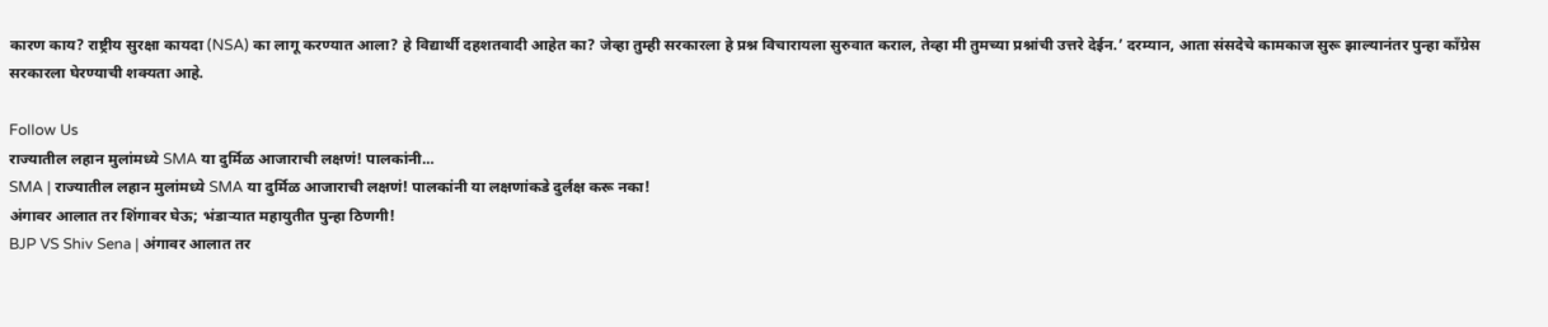कारण काय? राष्ट्रीय सुरक्षा कायदा (NSA) का लागू करण्यात आला? हे विद्यार्थी दहशतवादी आहेत का? जेव्हा तुम्ही सरकारला हे प्रश्न विचारायला सुरुवात कराल, तेव्हा मी तुमच्या प्रश्नांची उत्तरे देईन.’ दरम्यान, आता संसदेचे कामकाज सुरू झाल्यानंतर पुन्हा काँग्रेस सरकारला घेरण्याची शक्यता आहे.

Follow Us
राज्यातील लहान मुलांमध्ये SMA या दुर्मिळ आजाराची लक्षणं! पालकांनी...
SMA | राज्यातील लहान मुलांमध्ये SMA या दुर्मिळ आजाराची लक्षणं! पालकांनी या लक्षणांकडे दुर्लक्ष करू नका!
अंगावर आलात तर शिंगावर घेऊ; भंडाऱ्यात महायुतीत पुन्हा ठिणगी!
BJP VS Shiv Sena | अंगावर आलात तर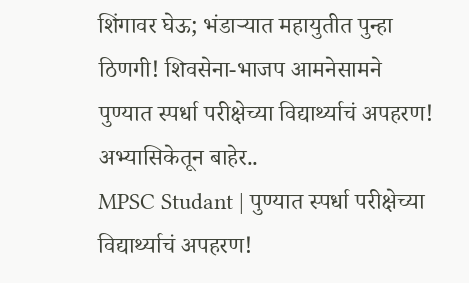शिंगावर घेऊ; भंडाऱ्यात महायुतीत पुन्हा ठिणगी! शिवसेना-भाजप आमनेसामने
पुण्यात स्पर्धा परीक्षेच्या विद्यार्थ्याचं अपहरण! अभ्यासिकेतून बाहेर..
MPSC Studant | पुण्यात स्पर्धा परीक्षेच्या विद्यार्थ्याचं अपहरण!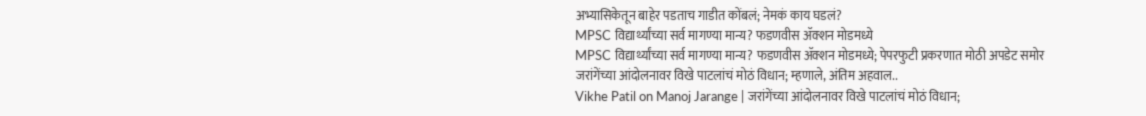अभ्यासिकेतून बाहेर पडताच गाडीत कोंबलं; नेमकं काय घडलं?
MPSC विद्यार्थ्यांच्या सर्व मागण्या मान्य? फडणवीस ॲक्शन मोडमध्ये
MPSC विद्यार्थ्यांच्या सर्व मागण्या मान्य? फडणवीस ॲक्शन मोडमध्ये; पेपरफुटी प्रकरणात मोठी अपडेट समोर
जरांगेंच्या आंदोलनावर विखे पाटलांचं मोठं विधान; म्हणाले, अंतिम अहवाल..
Vikhe Patil on Manoj Jarange | जरांगेंच्या आंदोलनावर विखे पाटलांचं मोठं विधान;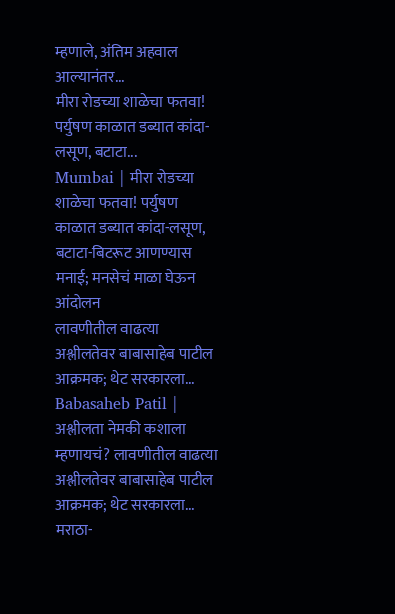म्हणाले, अंतिम अहवाल आल्यानंतर...
मीरा रोडच्या शाळेचा फतवा! पर्युषण काळात डब्यात कांदा-लसूण, बटाटा...
Mumbai | मीरा रोडच्या शाळेचा फतवा! पर्युषण काळात डब्यात कांदा-लसूण, बटाटा-बिटरूट आणण्यास मनाई; मनसेचं माळा घेऊन आंदोलन
लावणीतील वाढत्या अश्लीलतेवर बाबासाहेब पाटील आक्रमक; थेट सरकारला...
Babasaheb Patil | अश्लीलता नेमकी कशाला म्हणायचं? लावणीतील वाढत्या अश्लीलतेवर बाबासाहेब पाटील आक्रमक; थेट सरकारला...
मराठा-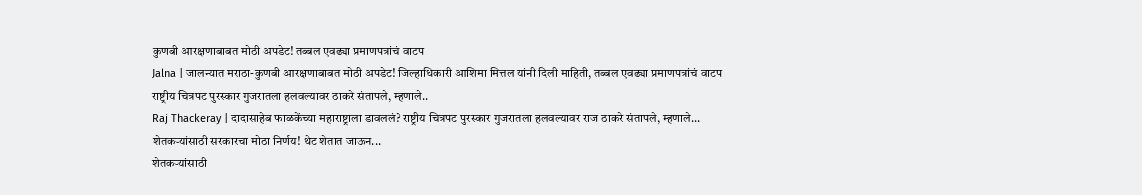कुणबी आरक्षणाबाबत मोठी अपडेट! तब्बल एवढ्या प्रमाणपत्रांचं वाटप
Jalna | जालन्यात मराठा-कुणबी आरक्षणाबाबत मोठी अपडेट! जिल्हाधिकारी आशिमा मित्तल यांनी दिली माहिती, तब्बल एवढ्या प्रमाणपत्रांचं वाटप
राष्ट्रीय चित्रपट पुरस्कार गुजरातला हलवल्यावर ठाकरे संतापले, म्हणाले..
Raj Thackeray | दादासाहेब फाळकेंच्या महाराष्ट्राला डावललं? राष्ट्रीय चित्रपट पुरस्कार गुजरातला हलवल्यावर राज ठाकरे संतापले, म्हणाले...
शेतकऱ्यांसाठी सरकारचा मोठा निर्णय! थेट शेतात जाऊन...
शेतकऱ्यांसाठी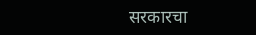सरकारचा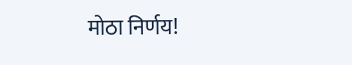मोठा निर्णय!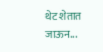थेट शेतात जाऊन...